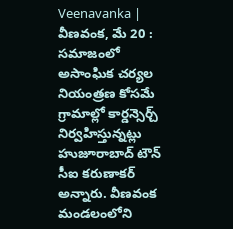Veenavanka | వీణవంక, మే 20 : సమాజంలో అసాంఘిక చర్యల నియంత్రణ కోసమే గ్రామాల్లో కార్డన్సెర్చ్ నిర్వహిస్తున్నట్లు హుజూరాబాద్ టౌన్ సీఐ కరుణాకర్ అన్నారు. వీణవంక మండలంలోని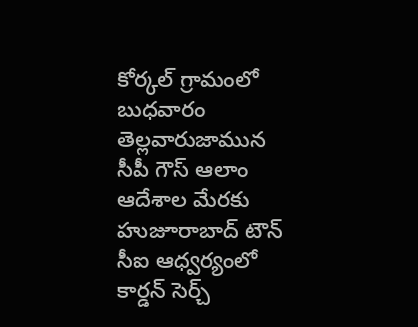కోర్కల్ గ్రామంలో బుధవారం తెల్లవారుజామున సీపీ గౌస్ ఆలాం ఆదేశాల మేరకు హుజూరాబాద్ టౌన్ సీఐ ఆధ్వర్యంలో కార్డన్ సెర్చ్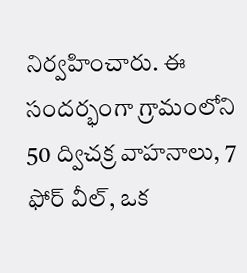నిర్వహించారు. ఈ సందర్భంగా గ్రామంలోని 50 ద్విచక్ర వాహనాలు, 7 ఫోర్ వీల్, ఒక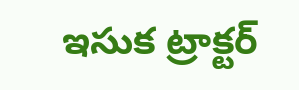ఇసుక ట్రాక్టర్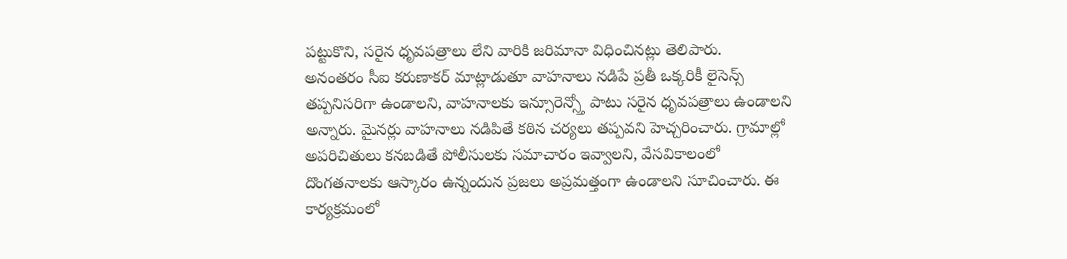పట్టుకొని, సరైన ధృవపత్రాలు లేని వారికి జరిమానా విధించినట్లు తెలిపారు.
అనంతరం సీఐ కరుణాకర్ మాట్లాడుతూ వాహనాలు నడిపే ప్రతీ ఒక్కరికీ లైసెన్స్ తప్పనిసరిగా ఉండాలని, వాహనాలకు ఇన్సూరెన్స్తో పాటు సరైన ధృవపత్రాలు ఉండాలని అన్నారు. మైనర్లు వాహనాలు నడిపితే కఠిన చర్యలు తప్పవని హెచ్చరించారు. గ్రామాల్లో అపరిచితులు కనబడితే పోలీసులకు సమాచారం ఇవ్వాలని, వేసవికాలంలో దొంగతనాలకు ఆస్కారం ఉన్నందున ప్రజలు అప్రమత్తంగా ఉండాలని సూచించారు. ఈ కార్యక్రమంలో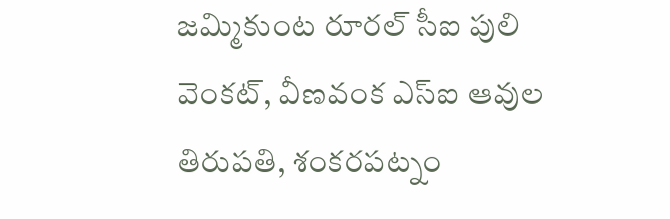జమ్మికుంట రూరల్ సీఐ పులి వెంకట్, వీణవంక ఎస్ఐ ఆవుల తిరుపతి, శంకరపట్నం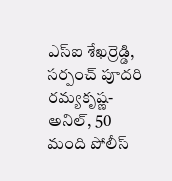ఎస్ఐ శేఖర్రెడ్డి, సర్పంచ్ పూదరి రమ్యకృష్ణ-అనిల్, 50 మంది పోలీస్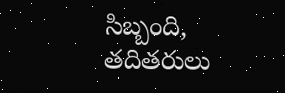సిబ్బంది, తదితరులు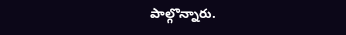పాల్గొన్నారు.